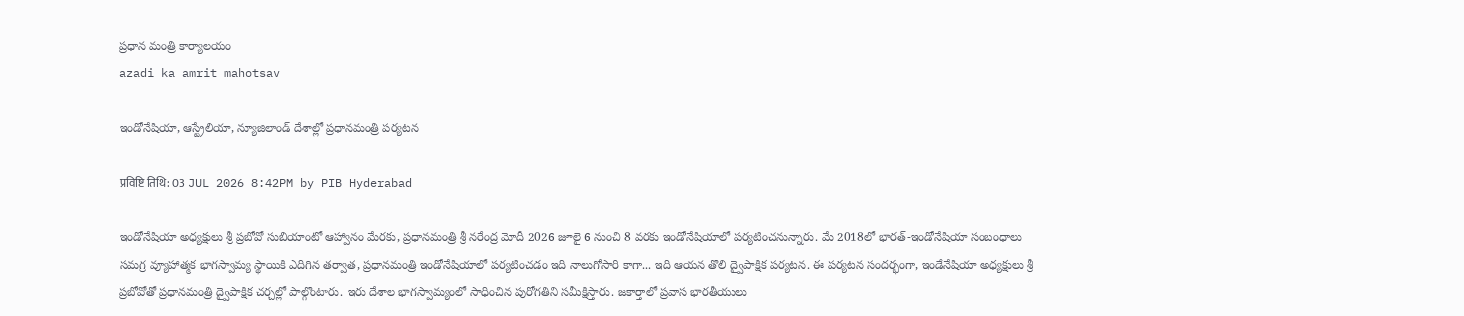ప్రధాన మంత్రి కార్యాలయం
azadi ka amrit mahotsav

ఇండోనేషియా, ఆస్ట్రేలియా, న్యూజిలాండ్‌ దేశాల్లో ప్రధానమంత్రి పర్యటన

प्रविष्टि तिथि: 03 JUL 2026 8:42PM by PIB Hyderabad

ఇండోనేషియా అధ్యక్షులు శ్రీ ప్రబోవో సుబియాంటో ఆహ్వానం మేరకు, ప్రధానమంత్రి శ్రీ నరేంద్ర మోదీ 2026 జూలై 6 నుంచి 8 వరకు ఇండోనేషియాలో పర్యటించనున్నారు. మే 2018లో భారత్-ఇండోనేషియా సంబంధాలు సమగ్ర వ్యూహాత్మక భాగస్వామ్య స్థాయికి ఎదిగిన తర్వాత, ప్రధానమంత్రి ఇండోనేషియాలో పర్యటించడం ఇది నాలుగోసారి కాగా... ఇది ఆయన తొలి ద్వైపాక్షిక పర్యటన. ఈ పర్యటన సందర్భంగా, ఇండేనేషియా అధ్యక్షులు శ్రీ ప్రబోవోతో ప్రధానమంత్రి ద్వైపాక్షిక చర్చల్లో పాల్గొంటారు. ఇరు దేశాల భాగస్వామ్యంలో సాధించిన పురోగతిని సమీక్షిస్తారు. జకార్తాలో ప్రవాస భారతీయులు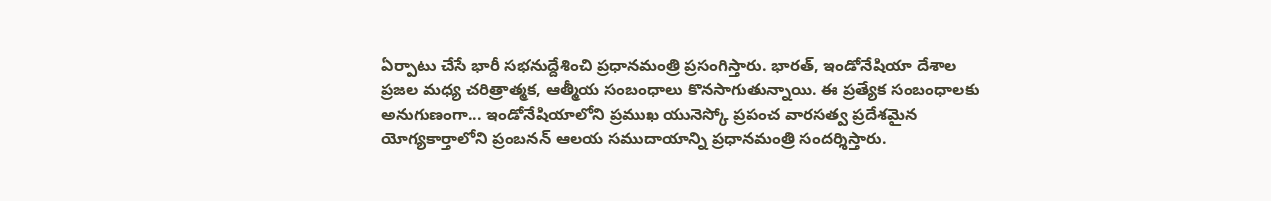ఏర్పాటు చేసే భారీ సభనుద్దేశించి ప్రధానమంత్రి ప్రసంగిస్తారు. భారత్, ఇండోనేషియా దేశాల ప్రజల మధ్య చరిత్రాత్మక, ఆత్మీయ సంబంధాలు కొనసాగుతున్నాయి. ఈ ప్రత్యేక సంబంధాలకు అనుగుణంగా... ఇండోనేషియాలోని ప్రముఖ యునెస్కో ప్రపంచ వారసత్వ ప్రదేశమైన యోగ్యకార్తాలోని ప్రంబనన్ ఆలయ సముదాయాన్ని ప్రధానమంత్రి సందర్శిస్తారు.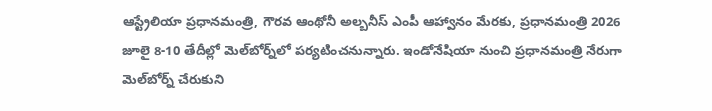ఆస్ట్రేలియా ప్రధానమంత్రి, గౌరవ ఆంథోనీ అల్బనీస్ ఎంపీ ఆహ్వానం మేరకు, ప్రధానమంత్రి 2026 జూలై 8-10 తేదీల్లో మెల్‌బోర్న్‌లో పర్యటించనున్నారు. ఇండోనేషియా నుంచి ప్రధానమంత్రి నేరుగా మెల్‌బోర్న్ చేరుకుని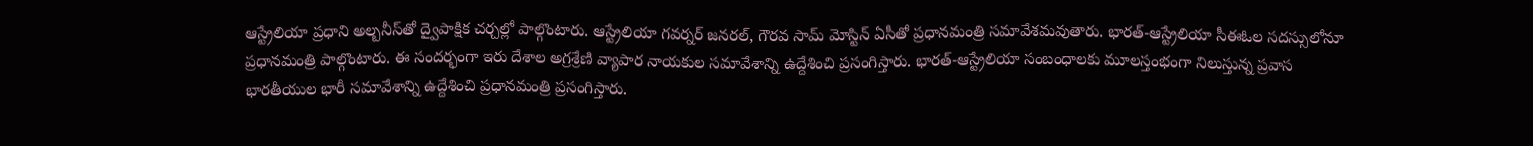ఆస్ట్రేలియా ప్రధాని అల్బనీస్‌తో ద్వైపాక్షిక చర్చల్లో పాల్గొంటారు. ఆస్ట్రేలియా గవర్నర్ జనరల్, గౌరవ సామ్ మోస్టిన్ ఏసీతో ప్రధానమంత్రి సమావేశమవుతారు. భారత్-ఆస్ట్రేలియా సీఈఓల సదస్సులోనూ ప్రధానమంత్రి పాల్గొంటారు. ఈ సందర్భంగా ఇరు దేశాల అగ్రశ్రేణి వ్యాపార నాయకుల సమావేశాన్ని ఉద్దేశించి ప్రసంగిస్తారు. భారత్-ఆస్ట్రేలియా సంబంధాలకు మూలస్తంభంగా నిలుస్తున్న ప్రవాస భారతీయుల భారీ సమావేశాన్ని ఉద్దేశించి ప్రధానమంత్రి ప్రసంగిస్తారు.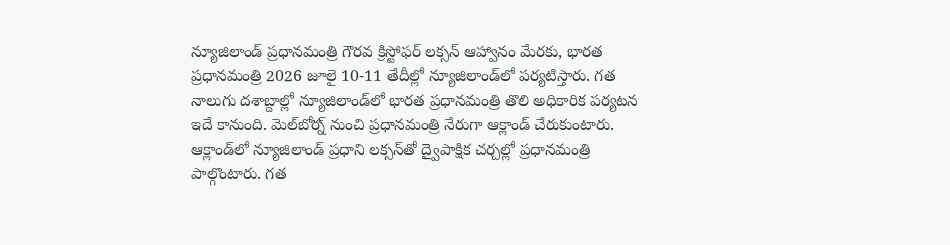న్యూజిలాండ్ ప్రధానమంత్రి గౌరవ క్రిస్టోఫర్ లక్సన్ ఆహ్వానం మేరకు, భారత ప్రధానమంత్రి 2026 జూలై 10-11 తేదీల్లో న్యూజిలాండ్‌లో పర్యటిస్తారు. గత నాలుగు దశాబ్దాల్లో న్యూజిలాండ్‌లో భారత ప్రధానమంత్రి తొలి అధికారిక పర్యటన ఇదే కానుంది. మెల్‌బోర్న్ నుంచి ప్రధానమంత్రి నేరుగా ఆక్లాండ్‌ చేరుకుంటారు. ఆక్లాండ్‌లో న్యూజిలాండ్ ప్రధాని లక్సన్‌తో ద్వైపాక్షిక చర్చల్లో ప్రధానమంత్రి పాల్గొంటారు. గత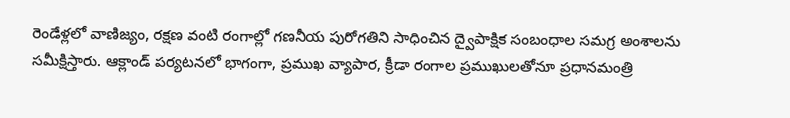రెండేళ్లలో వాణిజ్యం, రక్షణ వంటి రంగాల్లో గణనీయ పురోగతిని సాధించిన ద్వైపాక్షిక సంబంధాల సమగ్ర అంశాలను సమీక్షిస్తారు. ఆక్లాండ్ పర్యటనలో భాగంగా, ప్రముఖ వ్యాపార, క్రీడా రంగాల ప్రముఖులతోనూ ప్రధానమంత్రి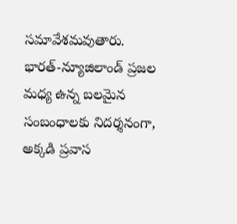సమావేశమవుతారు. భారత్-న్యూజిలాండ్ ప్రజల మధ్య ఉన్న బలమైన సంబంధాలకు నిదర్శనంగా, అక్కడి ప్రవాస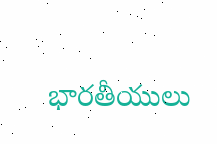భారతీయులు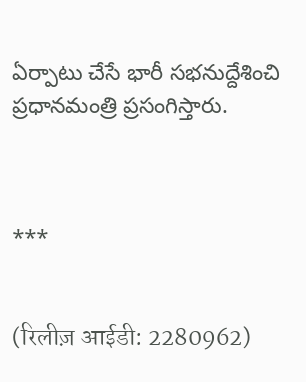ఏర్పాటు చేసే భారీ సభనుద్దేశించి ప్రధానమంత్రి ప్రసంగిస్తారు.



***


(रिलीज़ आईडी: 2280962)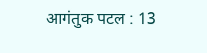आगंतुक पटल : 13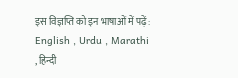इस विज्ञप्ति को इन भाषाओं में पढ़ें: English , Urdu , Marathi , हिन्दी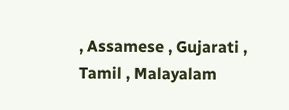, Assamese , Gujarati , Tamil , Malayalam